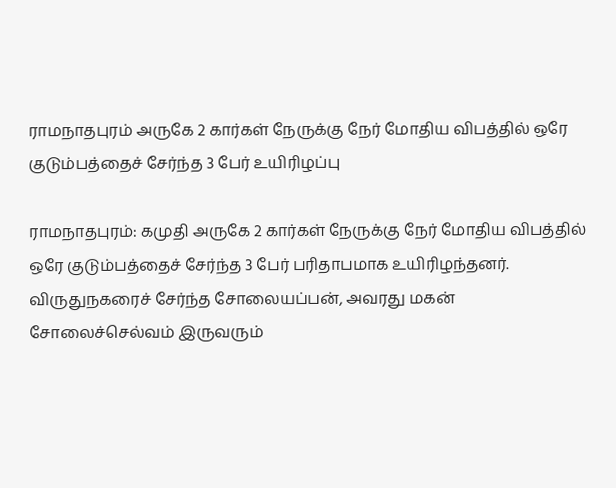ராமநாதபுரம் அருகே 2 கார்கள் நேருக்கு நேர் மோதிய விபத்தில் ஒரே குடும்பத்தைச் சேர்ந்த 3 பேர் உயிரிழப்பு

ராமநாதபுரம்: கமுதி அருகே 2 கார்கள் நேருக்கு நேர் மோதிய விபத்தில் ஒரே குடும்பத்தைச் சேர்ந்த 3 பேர் பரிதாபமாக உயிரிழந்தனர். விருதுநகரைச் சேர்ந்த சோலையப்பன், அவரது மகன் சோலைச்செல்வம் இருவரும்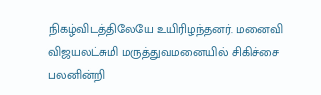நிகழ்விடத்திலேயே உயிரிழந்தனர். மனைவி விஜயலட்சுமி மருத்துவமனையில் சிகிச்சை பலனின்றி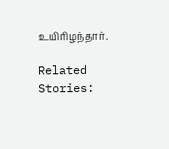உயிரிழந்தார்.

Related Stories: